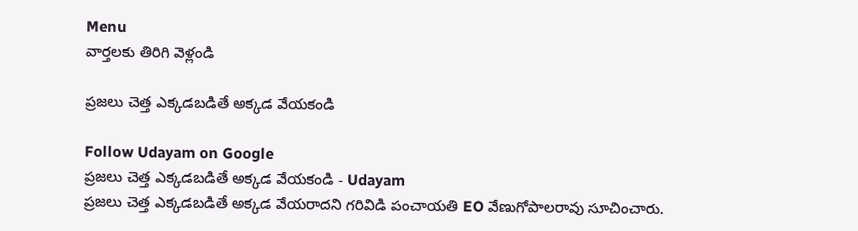Menu
వార్తలకు తిరిగి వెళ్లండి

ప్రజలు చెత్త ఎక్కడబడితే అక్కడ వేయకండి‌

Follow Udayam on Google
ప్రజలు చెత్త ఎక్కడబడితే అక్కడ వేయకండి‌ - Udayam
ప్రజలు చెత్త ఎక్కడబడితే అక్కడ వేయరాదని గరివిడి పంచాయతి EO వేణుగోపాలరావు సూచించారు.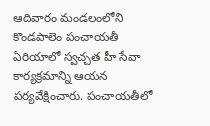ఆదివారం మండలంలోని కొండపాలెం పంచాయతీ ఏరియాలో స్వచ్చత హీ సేవా కార్యక్రమాన్ని ఆయన పర్యవేక్షించారు. పంచాయతీలో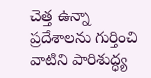చెత్త ఉన్నా ప్రదేశాలను గుర్తించి వాటిని పారిశుద్ధ్య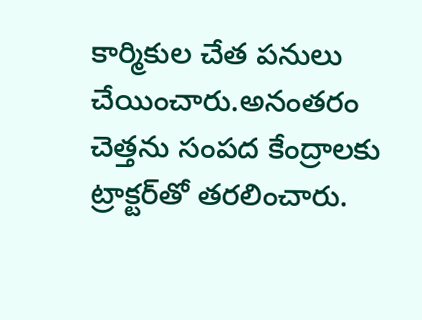కార్మికుల చేత పనులు చేయించారు.అనంతరం చెత్తను సంపద కేంద్రాలకు ట్రాక్టర్‌తో తరలించారు.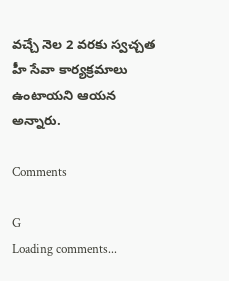వచ్చే నెల 2 వరకు స్వచ్చత హీ సేవా కార్యక్రమాలు ఉంటాయని ఆయన అన్నారు.

Comments

G
Loading comments...